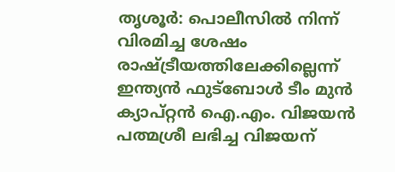തൃശൂർ: പൊലീസിൽ നിന്ന് വിരമിച്ച ശേഷം രാഷ്ട്രീയത്തിലേക്കില്ലെന്ന് ഇന്ത്യൻ ഫുട്ബോൾ ടീം മുൻ ക്യാപ്റ്റൻ ഐ.എം. വിജയൻ പത്മശ്രീ ലഭിച്ച വിജയന്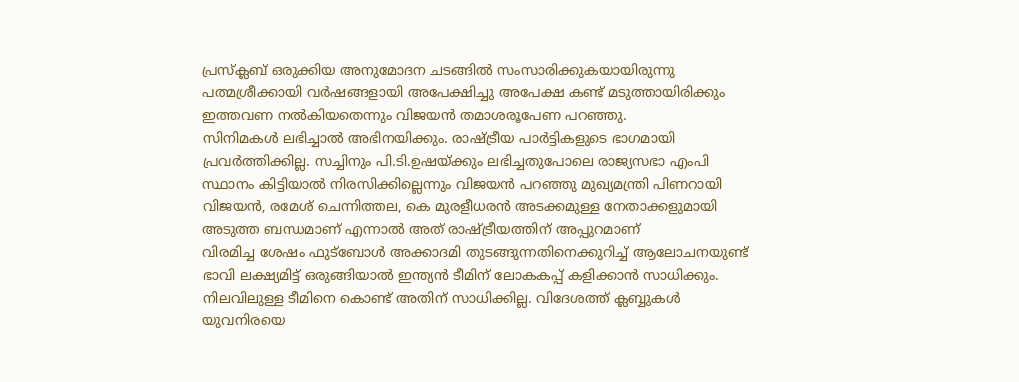പ്രസ്ക്ലബ് ഒരുക്കിയ അനുമോദന ചടങ്ങിൽ സംസാരിക്കുകയായിരുന്നു പത്മശ്രീക്കായി വർഷങ്ങളായി അപേക്ഷിച്ചു അപേക്ഷ കണ്ട് മടുത്തായിരിക്കും ഇത്തവണ നൽകിയതെന്നും വിജയൻ തമാശരൂപേണ പറഞ്ഞു.
സിനിമകൾ ലഭിച്ചാൽ അഭിനയിക്കും. രാഷ്ട്രീയ പാർട്ടികളുടെ ഭാഗമായി പ്രവർത്തിക്കില്ല. സച്ചിനും പി.ടി.ഉഷയ്ക്കും ലഭിച്ചതുപോലെ രാജ്യസഭാ എംപി സ്ഥാനം കിട്ടിയാൽ നിരസിക്കില്ലെന്നും വിജയൻ പറഞ്ഞു മുഖ്യമന്ത്രി പിണറായി വിജയൻ, രമേശ് ചെന്നിത്തല, കെ മുരളീധരൻ അടക്കമുള്ള നേതാക്കളുമായി അടുത്ത ബന്ധമാണ് എന്നാൽ അത് രാഷ്ട്രീയത്തിന് അപ്പുറമാണ്
വിരമിച്ച ശേഷം ഫുട്ബോൾ അക്കാദമി തുടങ്ങുന്നതിനെക്കുറിച്ച് ആലോചനയുണ്ട് ഭാവി ലക്ഷ്യമിട്ട് ഒരുങ്ങിയാൽ ഇന്ത്യൻ ടീമിന് ലോകകപ്പ് കളിക്കാൻ സാധിക്കും. നിലവിലുള്ള ടീമിനെ കൊണ്ട് അതിന് സാധിക്കില്ല. വിദേശത്ത് ക്ലബ്ബുകൾ യുവനിരയെ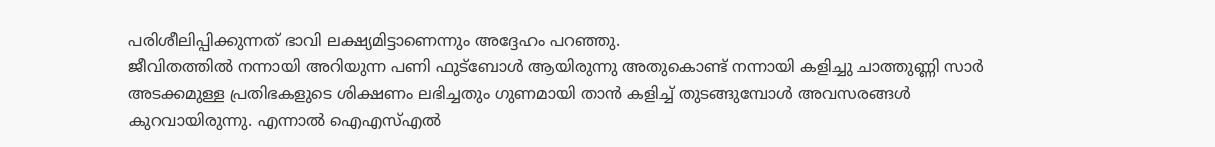പരിശീലിപ്പിക്കുന്നത് ഭാവി ലക്ഷ്യമിട്ടാണെന്നും അദ്ദേഹം പറഞ്ഞു.
ജീവിതത്തിൽ നന്നായി അറിയുന്ന പണി ഫുട്ബോൾ ആയിരുന്നു അതുകൊണ്ട് നന്നായി കളിച്ചു ചാത്തുണ്ണി സാർ അടക്കമുള്ള പ്രതിഭകളുടെ ശിക്ഷണം ലഭിച്ചതും ഗുണമായി താൻ കളിച്ച് തുടങ്ങുമ്പോൾ അവസരങ്ങൾ കുറവായിരുന്നു. എന്നാൽ ഐഎസ്എൽ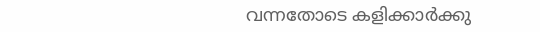വന്നതോടെ കളിക്കാർക്കു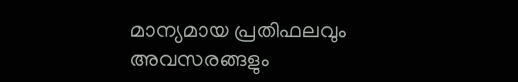മാന്യമായ പ്രതിഫലവും അവസരങ്ങളും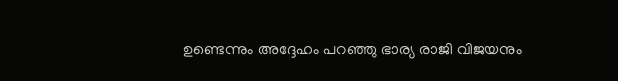ഉണ്ടെന്നും അദ്ദേഹം പറഞ്ഞു ഭാര്യ രാജി വിജയനും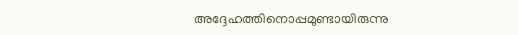അദ്ദേഹത്തിനൊപ്പമുണ്ടായിരുന്നു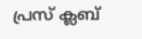പ്രസ് ക്ലബ്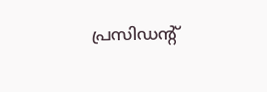പ്രസിഡന്റ്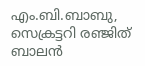എം.ബി.ബാബു, സെക്രട്ടറി രഞ്ജിത് ബാലൻ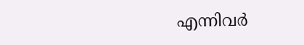എന്നിവർ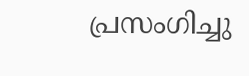പ്രസംഗിച്ചു